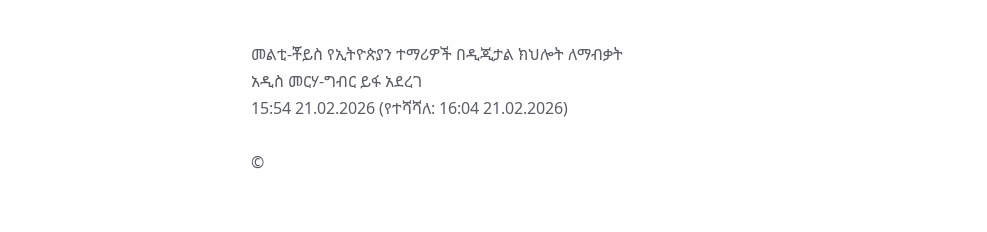መልቲ-ቾይስ የኢትዮጵያን ተማሪዎች በዲጂታል ክህሎት ለማብቃት አዲስ መርሃ-ግብር ይፋ አደረገ
15:54 21.02.2026 (የተሻሻለ: 16:04 21.02.2026)

©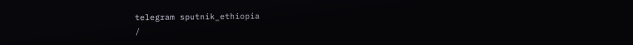telegram sputnik_ethiopia
/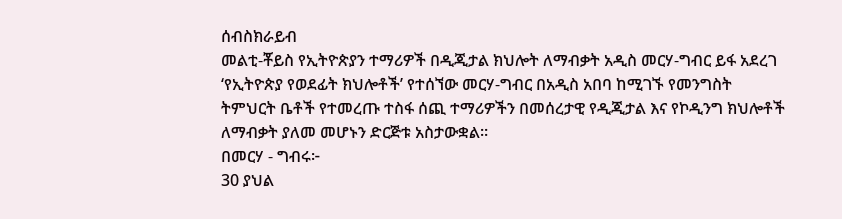ሰብስክራይብ
መልቲ-ቾይስ የኢትዮጵያን ተማሪዎች በዲጂታል ክህሎት ለማብቃት አዲስ መርሃ-ግብር ይፋ አደረገ
‘የኢትዮጵያ የወደፊት ክህሎቶች’ የተሰኘው መርሃ-ግብር በአዲስ አበባ ከሚገኙ የመንግስት ትምህርት ቤቶች የተመረጡ ተስፋ ሰጪ ተማሪዎችን በመሰረታዊ የዲጂታል እና የኮዲንግ ክህሎቶች ለማብቃት ያለመ መሆኑን ድርጅቱ አስታውቋል።
በመርሃ - ግብሩ፦
30 ያህል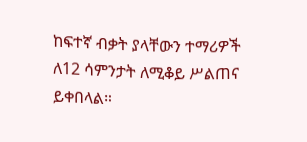ከፍተኛ ብቃት ያላቸውን ተማሪዎች ለ12 ሳምንታት ለሚቆይ ሥልጠና ይቀበላል።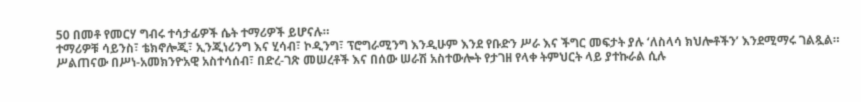50 በመቶ የመርሃ ግብሩ ተሳታፊዎች ሴት ተማሪዎች ይሆናሉ።
ተማሪዎቹ ሳይንስ፣ ቴክኖሎጂ፣ ኢንጂነሪንግ እና ሂሳብ፣ ኮዲንግ፣ ፕሮግራሚንግ እንዲሁም እንደ የቡድን ሥራ እና ችግር መፍታት ያሉ ‘ለስላሳ ክህሎቶችን’ እንደሚማሩ ገልጿል።
ሥልጠናው በሥነ-አመክንዮአዊ አስተሳሰብ፣ በድረ-ገጽ መሠረቶች እና በሰው ሠራሽ አስተውሎት የታገዘ የላቀ ትምህርት ላይ ያተኩራል ሲሉ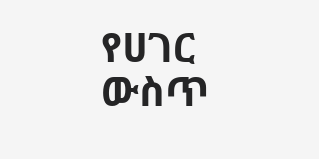የሀገር ውስጥ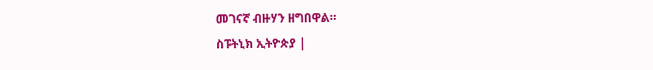መገናኛ ብዙሃን ዘግበዋል።
ስፑትኒክ ኢትዮጵያ |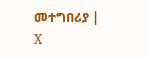መተግበሪያ | X